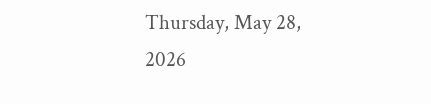Thursday, May 28, 2026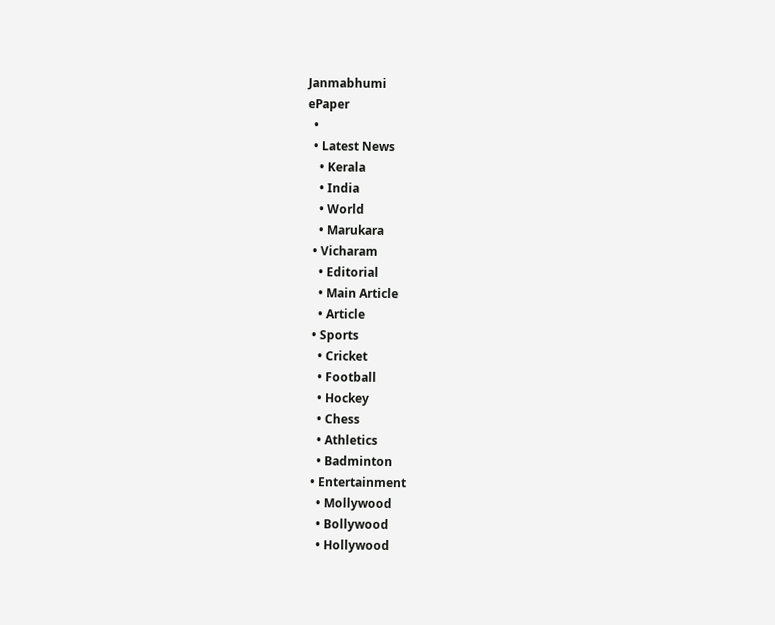Janmabhumi
ePaper
  •
  • Latest News
    • Kerala
    • India
    • World
    • Marukara
  • Vicharam
    • Editorial
    • Main Article
    • Article
  • Sports
    • Cricket
    • Football
    • Hockey
    • Chess
    • Athletics
    • Badminton
  • Entertainment
    • Mollywood
    • Bollywood
    • Hollywood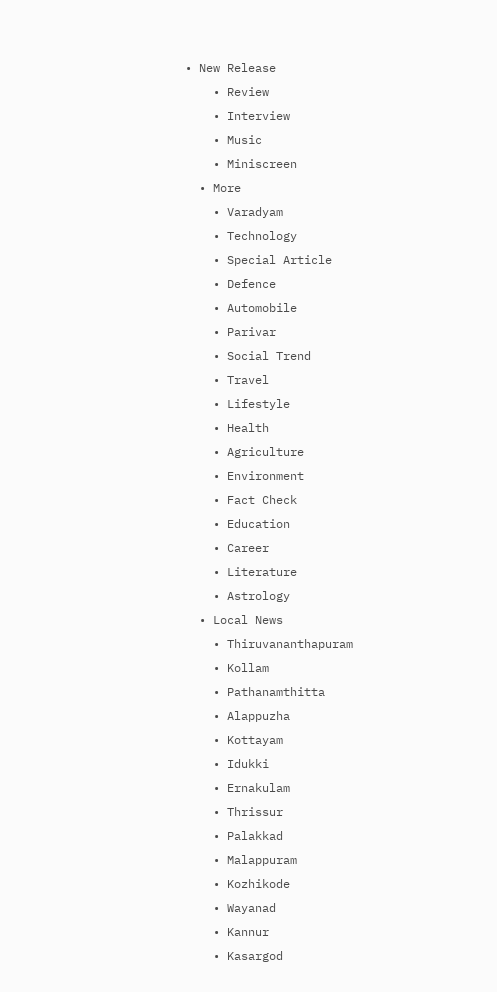• New Release
    • Review
    • Interview
    • Music
    • Miniscreen
  • More
    • Varadyam
    • Technology
    • Special Article
    • Defence
    • Automobile
    • Parivar
    • Social Trend
    • Travel
    • Lifestyle
    • Health
    • Agriculture
    • Environment
    • Fact Check
    • Education
    • Career
    • Literature
    • Astrology
  • Local News
    • Thiruvananthapuram
    • Kollam
    • Pathanamthitta
    • Alappuzha
    • Kottayam
    • Idukki
    • Ernakulam
    • Thrissur
    • Palakkad
    • Malappuram
    • Kozhikode
    • Wayanad
    • Kannur
    • Kasargod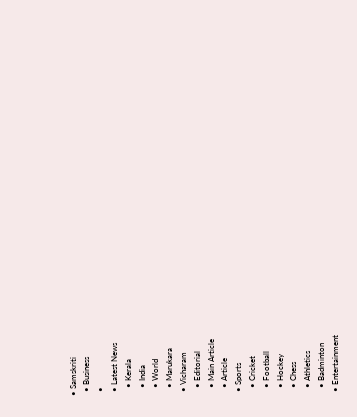• Samskriti
  • Business
  •
  • Latest News
    • Kerala
    • India
    • World
    • Marukara
  • Vicharam
    • Editorial
    • Main Article
    • Article
  • Sports
    • Cricket
    • Football
    • Hockey
    • Chess
    • Athletics
    • Badminton
  • Entertainment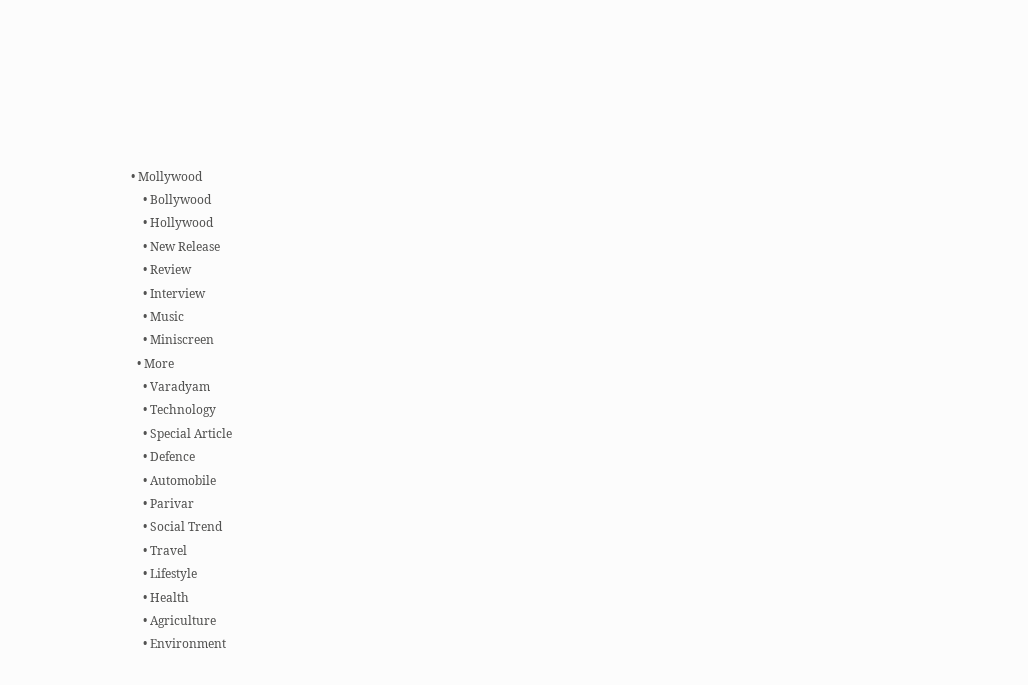• Mollywood
    • Bollywood
    • Hollywood
    • New Release
    • Review
    • Interview
    • Music
    • Miniscreen
  • More
    • Varadyam
    • Technology
    • Special Article
    • Defence
    • Automobile
    • Parivar
    • Social Trend
    • Travel
    • Lifestyle
    • Health
    • Agriculture
    • Environment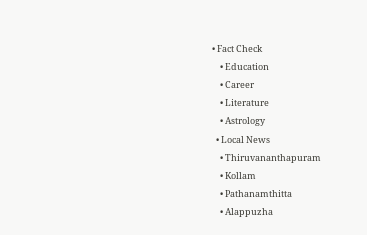• Fact Check
    • Education
    • Career
    • Literature
    • Astrology
  • Local News
    • Thiruvananthapuram
    • Kollam
    • Pathanamthitta
    • Alappuzha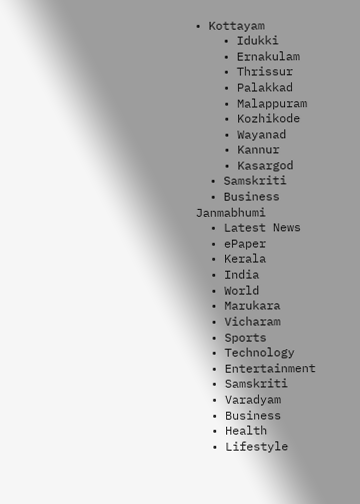• Kottayam
    • Idukki
    • Ernakulam
    • Thrissur
    • Palakkad
    • Malappuram
    • Kozhikode
    • Wayanad
    • Kannur
    • Kasargod
  • Samskriti
  • Business
Janmabhumi
  • Latest News
  • ePaper
  • Kerala
  • India
  • World
  • Marukara
  • Vicharam
  • Sports
  • Technology
  • Entertainment
  • Samskriti
  • Varadyam
  • Business
  • Health
  • Lifestyle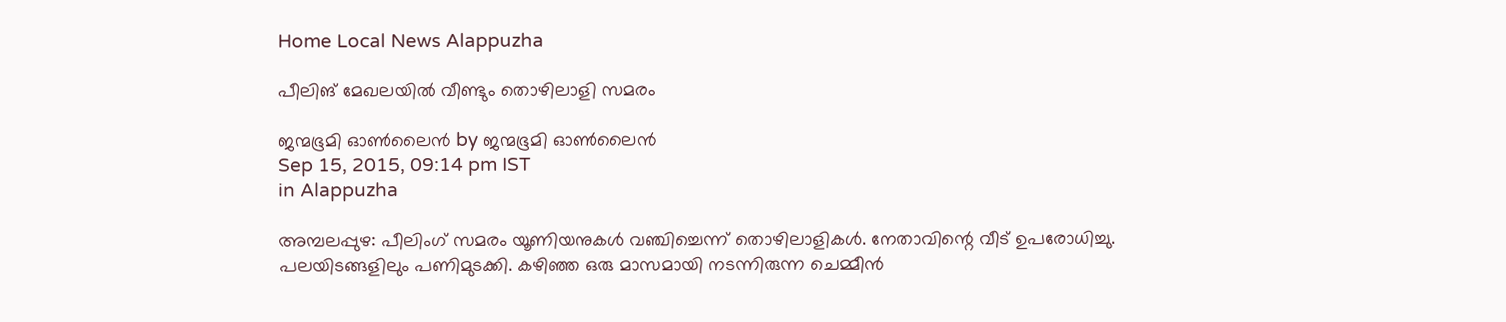Home Local News Alappuzha

പീലിങ് മേഖലയില്‍ വീണ്ടും തൊഴിലാളി സമരം

ജന്മഭൂമി ഓണ്‍ലൈന്‍ by ജന്മഭൂമി ഓണ്‍ലൈന്‍
Sep 15, 2015, 09:14 pm IST
in Alappuzha

അമ്പലപ്പുഴ: പീലിംഗ് സമരം യൂണിയനുകള്‍ വഞ്ചിച്ചെന്ന് തൊഴിലാളികള്‍. നേതാവിന്റെ വീട് ഉപരോധിച്ചു. പലയിടങ്ങളിലും പണിമുടക്കി. കഴിഞ്ഞ ഒരു മാസമായി നടന്നിരുന്ന ചെമ്മീന്‍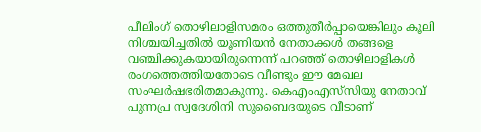പീലിംഗ് തൊഴിലാളിസമരം ഒത്തുതീര്‍പ്പായെങ്കിലും കൂലി നിശ്ചയിച്ചതില്‍ യൂണിയന്‍ നേതാക്കള്‍ തങ്ങളെ വഞ്ചിക്കുകയായിരുന്നെന്ന് പറഞ്ഞ് തൊഴിലാളികള്‍ രംഗത്തെത്തിയതോടെ വീണ്ടും ഈ മേഖല സംഘര്‍ഷഭരിതമാകുന്നു. കെഎംഎസ്‌സിയു നേതാവ് പുന്നപ്ര സ്വദേശിനി സുബൈദയുടെ വീടാണ്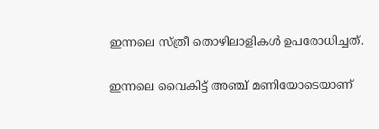ഇന്നലെ സ്ത്രീ തൊഴിലാളികള്‍ ഉപരോധിച്ചത്.

ഇന്നലെ വൈകിട്ട് അഞ്ച് മണിയോടെയാണ്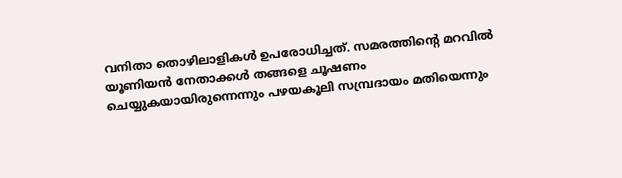വനിതാ തൊഴിലാളികള്‍ ഉപരോധിച്ചത്. സമരത്തിന്റെ മറവില്‍ യൂണിയന്‍ നേതാക്കള്‍ തങ്ങളെ ചൂഷണം ചെയ്യുകയായിരുന്നെന്നും പഴയകൂലി സമ്പ്രദായം മതിയെന്നും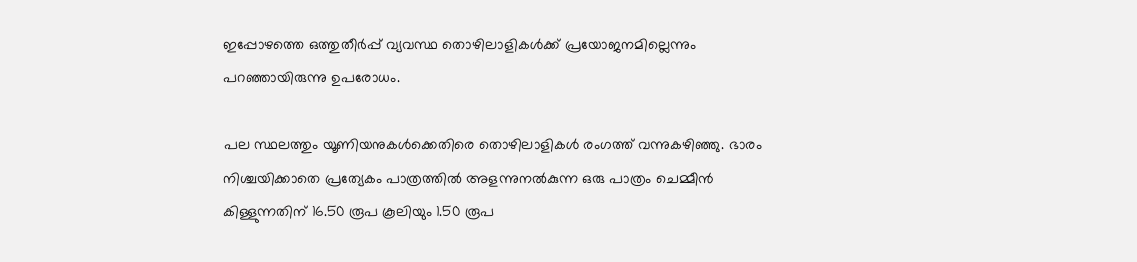ഇപ്പോഴത്തെ ഒത്തുതീര്‍പ്പ് വ്യവസ്ഥ തൊഴിലാളികള്‍ക്ക് പ്രയോജനമില്ലെന്നും പറഞ്ഞായിരുന്നു ഉപരോധം.

പല സ്ഥലത്തും യൂണിയനുകള്‍ക്കെതിരെ തൊഴിലാളികള്‍ രംഗത്ത് വന്നുകഴിഞ്ഞു. ഭാരം നിശ്ചയിക്കാതെ പ്രത്യേകം പാത്രത്തില്‍ അളന്നുനല്‍കുന്ന ഒരു പാത്രം ചെമ്മീന്‍ കിള്ളുന്നതിന് 16.50 രൂപ കൂലിയും 1.50 രൂപ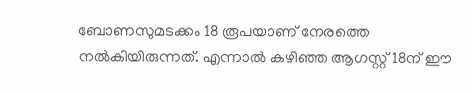ബോണസുമടക്കം 18 രൂപയാണ് നേരത്തെ നല്‍കിയിരുന്നത്. എന്നാല്‍ കഴിഞ്ഞ ആഗസ്റ്റ് 18ന് ഈ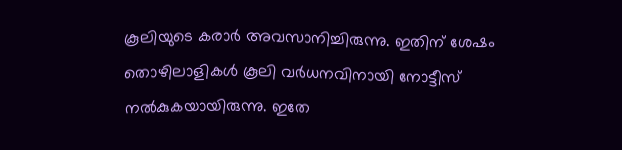കൂലിയുടെ കരാര്‍ അവസാനിച്ചിരുന്നു. ഇതിന് ശേഷം തൊഴിലാളികള്‍ കൂലി വര്‍ധനവിനായി നോട്ടീസ് നല്‍കുകയായിരുന്നു. ഇതേ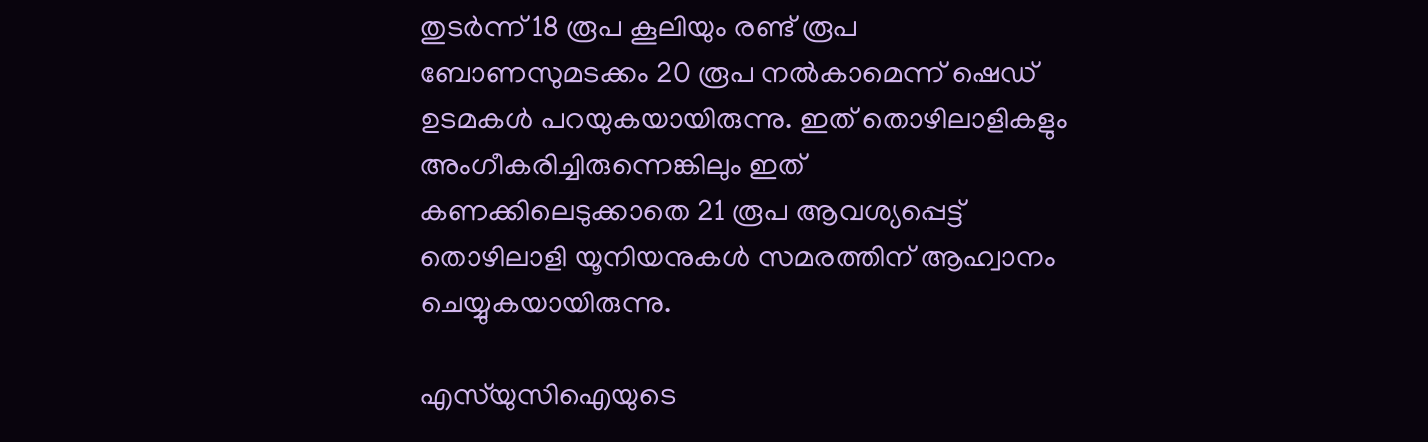തുടര്‍ന്ന് 18 രൂപ കൂലിയും രണ്ട് രൂപ ബോണസുമടക്കം 20 രൂപ നല്‍കാമെന്ന് ഷെഡ് ഉടമകള്‍ പറയുകയായിരുന്നു. ഇത് തൊഴിലാളികളും അംഗീകരിച്ചിരുന്നെങ്കിലും ഇത് കണക്കിലെടുക്കാതെ 21 രൂപ ആവശ്യപ്പെട്ട് തൊഴിലാളി യൂനിയനുകള്‍ സമരത്തിന് ആഹ്വാനം ചെയ്യുകയായിരുന്നു.

എസ്‌യുസിഐയുടെ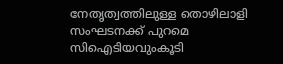നേതൃത്വത്തിലുള്ള തൊഴിലാളി സംഘടനക്ക് പുറമെ സിഐടിയവുംകൂടി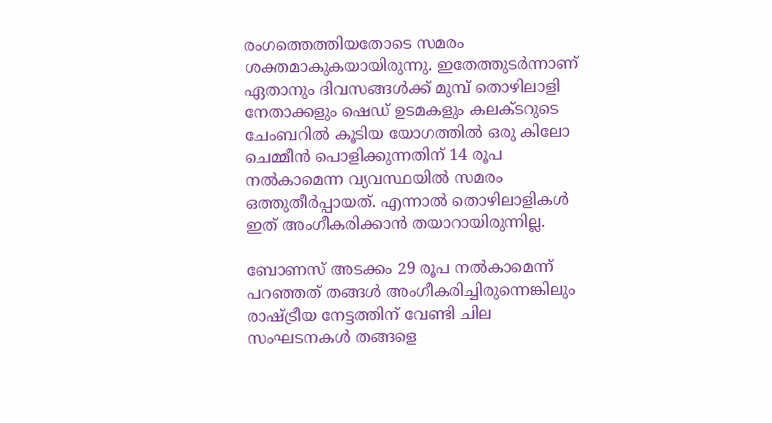രംഗത്തെത്തിയതോടെ സമരം ശക്തമാകുകയായിരുന്നു. ഇതേത്തുടര്‍ന്നാണ് ഏതാനും ദിവസങ്ങള്‍ക്ക് മുമ്പ് തൊഴിലാളി നേതാക്കളും ഷെഡ് ഉടമകളും കലക്ടറുടെ ചേംബറില്‍ കൂടിയ യോഗത്തില്‍ ഒരു കിലോ ചെമ്മീന്‍ പൊളിക്കുന്നതിന് 14 രൂപ നല്‍കാമെന്ന വ്യവസ്ഥയില്‍ സമരം ഒത്തുതീര്‍പ്പായത്. എന്നാല്‍ തൊഴിലാളികള്‍ ഇത് അംഗീകരിക്കാന്‍ തയാറായിരുന്നില്ല.

ബോണസ് അടക്കം 29 രൂപ നല്‍കാമെന്ന് പറഞ്ഞത് തങ്ങള്‍ അംഗീകരിച്ചിരുന്നെങ്കിലും രാഷ്‌ട്രീയ നേട്ടത്തിന് വേണ്ടി ചില സംഘടനകള്‍ തങ്ങളെ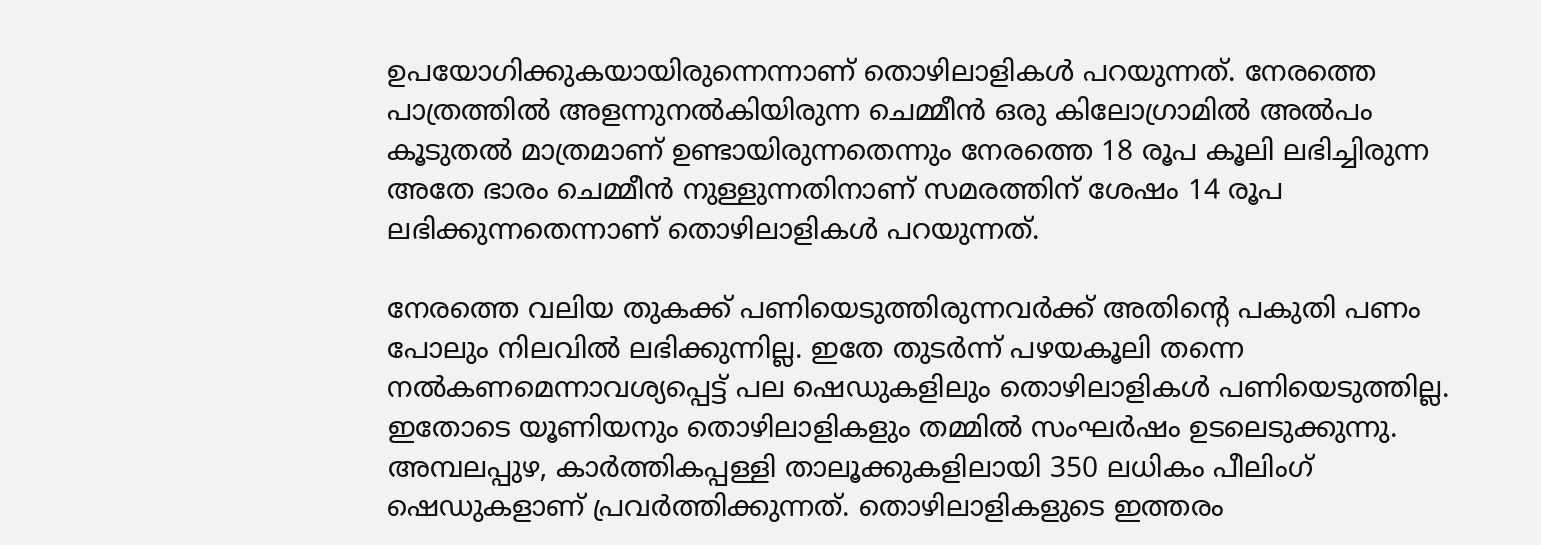ഉപയോഗിക്കുകയായിരുന്നെന്നാണ് തൊഴിലാളികള്‍ പറയുന്നത്. നേരത്തെ പാത്രത്തില്‍ അളന്നുനല്‍കിയിരുന്ന ചെമ്മീന്‍ ഒരു കിലോഗ്രാമില്‍ അല്‍പം കൂടുതല്‍ മാത്രമാണ് ഉണ്ടായിരുന്നതെന്നും നേരത്തെ 18 രൂപ കൂലി ലഭിച്ചിരുന്ന അതേ ഭാരം ചെമ്മീന്‍ നുള്ളുന്നതിനാണ് സമരത്തിന് ശേഷം 14 രൂപ ലഭിക്കുന്നതെന്നാണ് തൊഴിലാളികള്‍ പറയുന്നത്.

നേരത്തെ വലിയ തുകക്ക് പണിയെടുത്തിരുന്നവര്‍ക്ക് അതിന്റെ പകുതി പണം പോലും നിലവില്‍ ലഭിക്കുന്നില്ല. ഇതേ തുടര്‍ന്ന് പഴയകൂലി തന്നെ നല്‍കണമെന്നാവശ്യപ്പെട്ട് പല ഷെഡുകളിലും തൊഴിലാളികള്‍ പണിയെടുത്തില്ല. ഇതോടെ യൂണിയനും തൊഴിലാളികളും തമ്മില്‍ സംഘര്‍ഷം ഉടലെടുക്കുന്നു. അമ്പലപ്പുഴ, കാര്‍ത്തികപ്പള്ളി താലൂക്കുകളിലായി 350 ലധികം പീലിംഗ് ഷെഡുകളാണ് പ്രവര്‍ത്തിക്കുന്നത്. തൊഴിലാളികളുടെ ഇത്തരം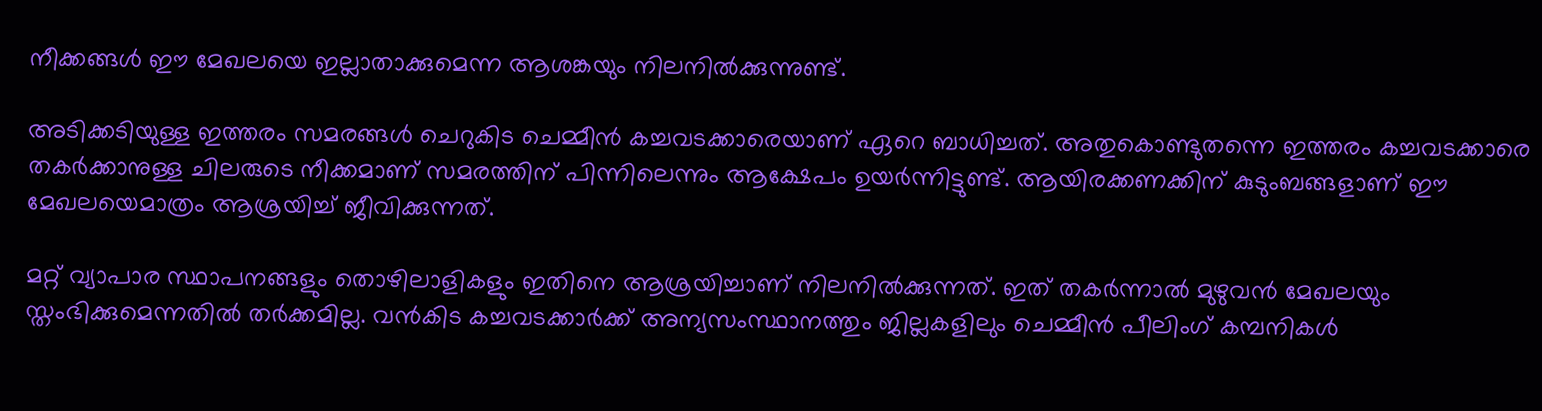നീക്കങ്ങള്‍ ഈ മേഖലയെ ഇല്ലാതാക്കുമെന്ന ആശങ്കയും നിലനില്‍ക്കുന്നുണ്ട്.

അടിക്കടിയുള്ള ഇത്തരം സമരങ്ങള്‍ ചെറുകിട ചെമ്മീന്‍ കച്ചവടക്കാരെയാണ് ഏറെ ബാധിച്ചത്. അതുകൊണ്ടുതന്നെ ഇത്തരം കച്ചവടക്കാരെ തകര്‍ക്കാനുള്ള ചിലരുടെ നീക്കമാണ് സമരത്തിന് പിന്നിലെന്നും ആക്ഷേപം ഉയര്‍ന്നിട്ടുണ്ട്. ആയിരക്കണക്കിന് കുടുംബങ്ങളാണ് ഈ മേഖലയെമാത്രം ആശ്രയിച്ച് ജീവിക്കുന്നത്.

മറ്റ് വ്യാപാര സ്ഥാപനങ്ങളും തൊഴിലാളികളും ഇതിനെ ആശ്രയിച്ചാണ് നിലനില്‍ക്കുന്നത്. ഇത് തകര്‍ന്നാല്‍ മുഴുവന്‍ മേഖലയും സ്തംഭിക്കുമെന്നതില്‍ തര്‍ക്കമില്ല. വന്‍കിട കച്ചവടക്കാര്‍ക്ക് അന്യസംസ്ഥാനത്തും ജില്ലകളിലും ചെമ്മീന്‍ പീലിംഗ് കമ്പനികള്‍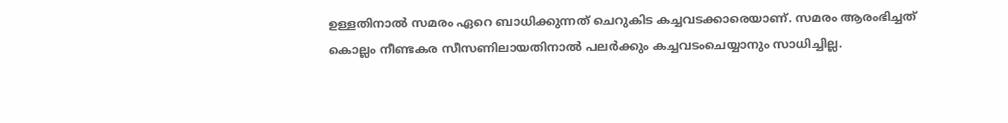ഉള്ളതിനാല്‍ സമരം ഏറെ ബാധിക്കുന്നത് ചെറുകിട കച്ചവടക്കാരെയാണ്. സമരം ആരംഭിച്ചത് കൊല്ലം നീണ്ടകര സീസണിലായതിനാല്‍ പലര്‍ക്കും കച്ചവടംചെയ്യാനും സാധിച്ചില്ല.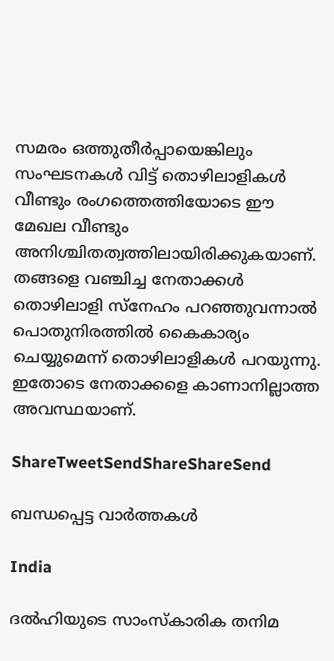സമരം ഒത്തുതീര്‍പ്പായെങ്കിലും സംഘടനകള്‍ വിട്ട് തൊഴിലാളികള്‍ വീണ്ടും രംഗത്തെത്തിയോടെ ഈ മേഖല വീണ്ടും അനിശ്ചിതത്വത്തിലായിരിക്കുകയാണ്. തങ്ങളെ വഞ്ചിച്ച നേതാക്കള്‍ തൊഴിലാളി സ്‌നേഹം പറഞ്ഞുവന്നാല്‍ പൊതുനിരത്തില്‍ കൈകാര്യം ചെയ്യുമെന്ന് തൊഴിലാളികള്‍ പറയുന്നു. ഇതോടെ നേതാക്കളെ കാണാനില്ലാത്ത അവസ്ഥയാണ്.

ShareTweetSendShareShareSend

ബന്ധപ്പെട്ട വാര്‍ത്തകള്‍

India

ദൽഹിയുടെ സാംസ്കാരിക തനിമ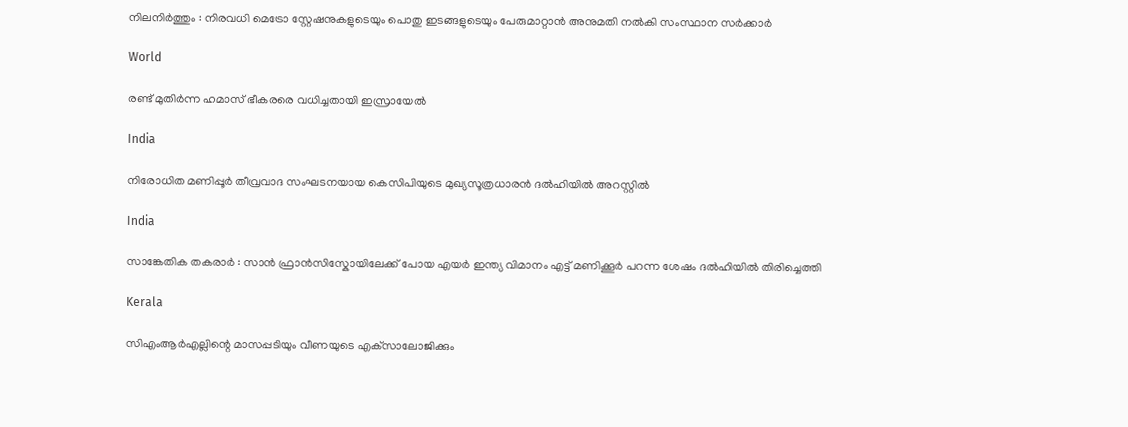നിലനിർത്തും : നിരവധി മെട്രോ സ്റ്റേഷനുകളുടെയും പൊതു ഇടങ്ങളുടെയും പേരുമാറ്റാൻ അനുമതി നൽകി സംസ്ഥാന സർക്കാർ

World

രണ്ട് മുതിർന്ന ഹമാസ് ഭീകരരെ വധിച്ചതായി ഇസ്രായേൽ

India

നിരോധിത മണിപ്പൂർ തീവ്രവാദ സംഘടനയായ കെസിപിയുടെ മുഖ്യസൂത്രധാരൻ ദൽഹിയിൽ അറസ്റ്റിൽ

India

സാങ്കേതിക തകരാർ : സാൻ ഫ്രാൻസിസ്കോയിലേക്ക് പോയ എയർ ഇന്ത്യ വിമാനം എട്ട് മണിക്കൂർ പറന്ന ശേഷം ദൽഹിയിൽ തിരിച്ചെത്തി

Kerala

സിഎംആര്‍എല്ലിന്റെ മാസപ്പടിയും വീണയുടെ എക്‌സാലോജിക്കും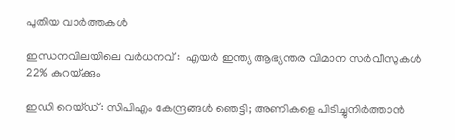പുതിയ വാര്‍ത്തകള്‍

ഇന്ധനവിലയിലെ വർധനവ് :  എയർ ഇന്ത്യ ആഭ്യന്തര വിമാന സർവീസുകൾ 22% കുറയ്‌ക്കും

ഇഡി റെയ്ഡ്: സിപിഎം കേന്ദ്രങ്ങള്‍ ഞെട്ടി; അണികളെ പിടിച്ചുനിര്‍ത്താന്‍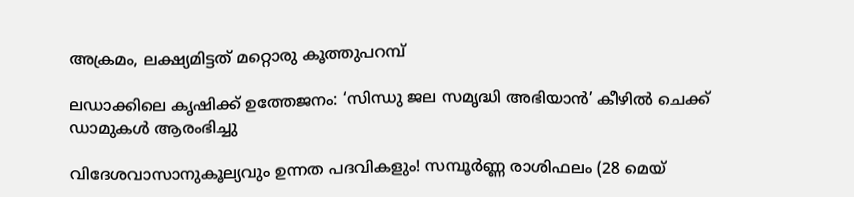അക്രമം, ലക്ഷ്യമിട്ടത് മറ്റൊരു കൂത്തുപറമ്പ്

ലഡാക്കിലെ കൃഷിക്ക് ഉത്തേജനം: ‘സിന്ധു ജല സമൃദ്ധി അഭിയാൻ’ കീഴിൽ ചെക്ക് ഡാമുകൾ ആരംഭിച്ചു

വിദേശവാസാനുകൂല്യവും ഉന്നത പദവികളും! സമ്പൂർണ്ണ രാശിഫലം (28 മെയ്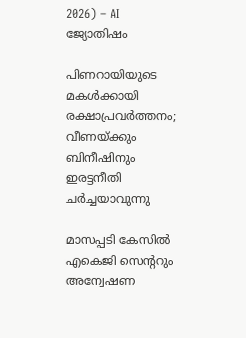2026) – AI ജ്യോതിഷം

പിണറായിയുടെ മകള്‍ക്കായി രക്ഷാപ്രവര്‍ത്തനം; വീണയ്‌ക്കും ബിനീഷിനും ഇരട്ടനീതി ചര്‍ച്ചയാവുന്നു

മാസപ്പടി കേസില്‍ എകെജി സെന്ററും അന്വേഷണ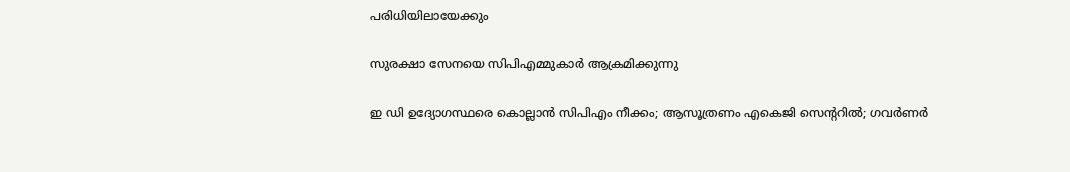പരിധിയിലായേക്കും

സുരക്ഷാ സേനയെ സിപിഎമ്മുകാര്‍ ആക്രമിക്കുന്നു

ഇ ഡി ഉദ്യോഗസ്ഥരെ കൊല്ലാന്‍ സിപിഎം നീക്കം; ആസൂത്രണം എകെജി സെന്ററില്‍; ഗവര്‍ണര്‍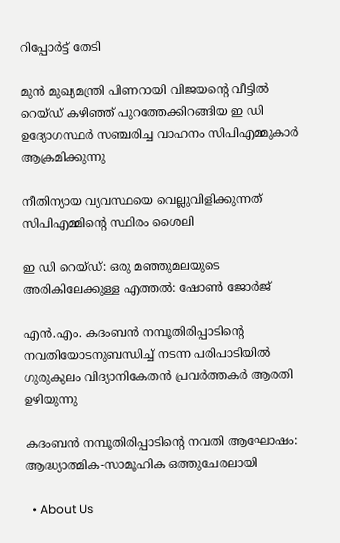റിപ്പോര്‍ട്ട് തേടി

മുന്‍ മുഖ്യമന്ത്രി പിണറായി വിജയന്റെ വീട്ടില്‍ റെയ്ഡ് കഴിഞ്ഞ് പുറത്തേക്കിറങ്ങിയ ഇ ഡി ഉദ്യോഗസ്ഥര്‍ സഞ്ചരിച്ച വാഹനം സിപിഎമ്മുകാര്‍ ആക്രമിക്കുന്നു

നീതിന്യായ വ്യവസ്ഥയെ വെല്ലുവിളിക്കുന്നത് സിപിഎമ്മിന്റെ സ്ഥിരം ശൈലി

ഇ ഡി റെയ്ഡ്: ഒരു മഞ്ഞുമലയുടെ അരികിലേക്കുള്ള എത്തല്‍: ഷോണ്‍ ജോര്‍ജ്

എന്‍.എം. കദംബന്‍ നമ്പൂതിരിപ്പാടിന്റെ നവതിയോടനുബന്ധിച്ച് നടന്ന പരിപാടിയില്‍ ഗുരുകുലം വിദ്യാനികേതന്‍ പ്രവര്‍ത്തകര്‍ ആരതി ഉഴിയുന്നു

കദംബന്‍ നമ്പൂതിരിപ്പാടിന്റെ നവതി ആഘോഷം: ആദ്ധ്യാത്മിക-സാമൂഹിക ഒത്തുചേരലായി

  • About Us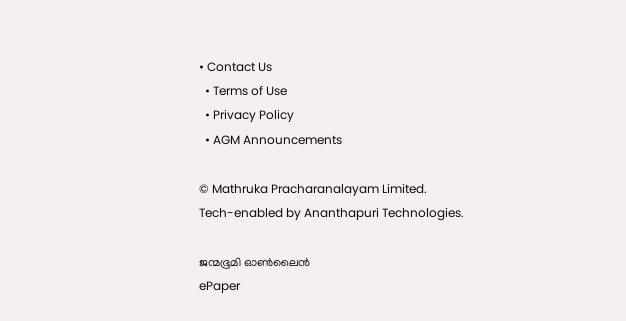• Contact Us
  • Terms of Use
  • Privacy Policy
  • AGM Announcements

© Mathruka Pracharanalayam Limited.
Tech-enabled by Ananthapuri Technologies.

ജന്മഭൂമി ഓണ്‍ലൈന്‍
ePaper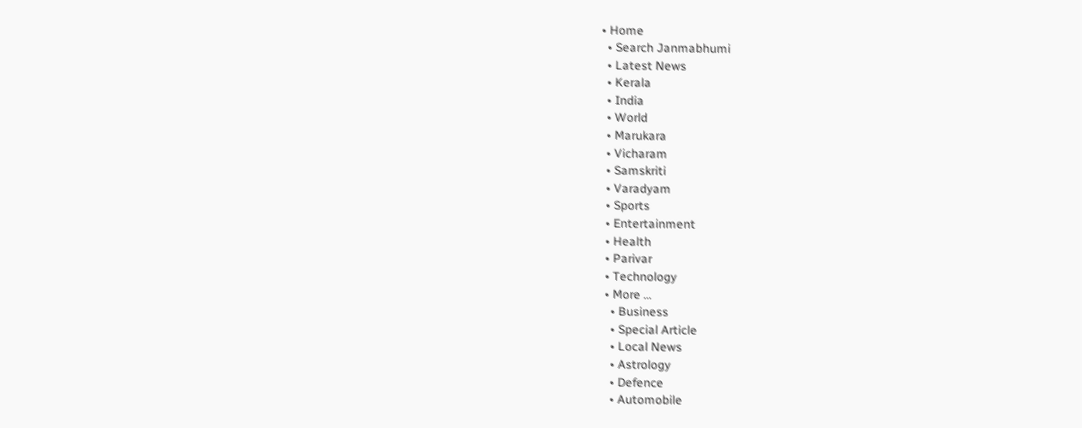• Home
  • Search Janmabhumi
  • Latest News
  • Kerala
  • India
  • World
  • Marukara
  • Vicharam
  • Samskriti
  • Varadyam
  • Sports
  • Entertainment
  • Health
  • Parivar
  • Technology
  • More …
    • Business
    • Special Article
    • Local News
    • Astrology
    • Defence
    • Automobile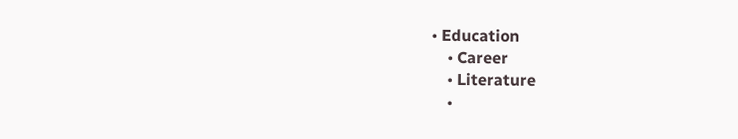• Education
    • Career
    • Literature
    •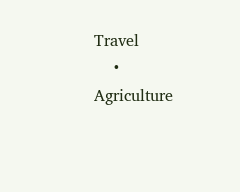Travel
    • Agriculture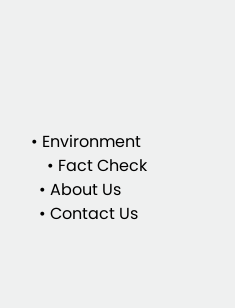• Environment
    • Fact Check
  • About Us
  • Contact Us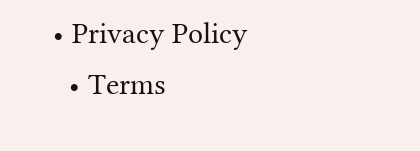• Privacy Policy
  • Terms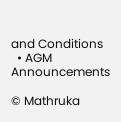and Conditions
  • AGM Announcements

© Mathruka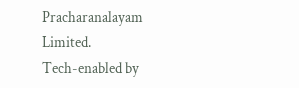Pracharanalayam Limited.
Tech-enabled by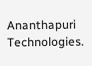Ananthapuri Technologies.